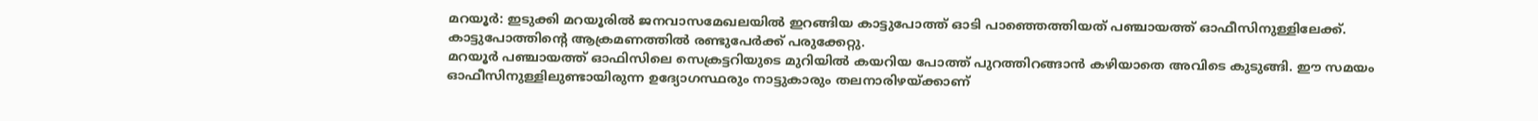മറയൂർ: ഇടുക്കി മറയൂരിൽ ജനവാസമേഖലയിൽ ഇറങ്ങിയ കാട്ടുപോത്ത് ഓടി പാഞ്ഞെത്തിയത് പഞ്ചായത്ത് ഓഫീസിനുള്ളിലേക്ക്. കാട്ടുപോത്തിന്റെ ആക്രമണത്തിൽ രണ്ടുപേർക്ക് പരുക്കേറ്റു.
മറയൂർ പഞ്ചായത്ത് ഓഫിസിലെ സെക്രട്ടറിയുടെ മുറിയിൽ കയറിയ പോത്ത് പുറത്തിറങ്ങാൻ കഴിയാതെ അവിടെ കുടുങ്ങി. ഈ സമയം ഓഫീസിനുള്ളിലുണ്ടായിരുന്ന ഉദ്യോഗസ്ഥരും നാട്ടുകാരും തലനാരിഴയ്ക്കാണ്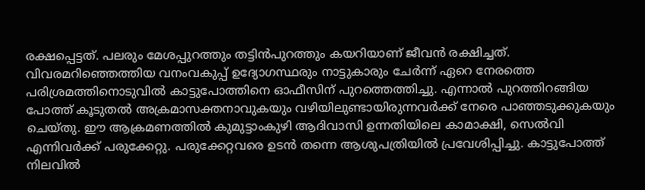രക്ഷപ്പെട്ടത്. പലരും മേശപ്പുറത്തും തട്ടിൻപുറത്തും കയറിയാണ് ജീവൻ രക്ഷിച്ചത്.
വിവരമറിഞ്ഞെത്തിയ വനംവകുപ്പ് ഉദ്യോഗസ്ഥരും നാട്ടുകാരും ചേർന്ന് ഏറെ നേരത്തെ പരിശ്രമത്തിനൊടുവിൽ കാട്ടുപോത്തിനെ ഓഫീസിന് പുറത്തെത്തിച്ചു. എന്നാൽ പുറത്തിറങ്ങിയ പോത്ത് കൂടുതൽ അക്രമാസക്തനാവുകയും വഴിയിലുണ്ടായിരുന്നവർക്ക് നേരെ പാഞ്ഞടുക്കുകയും ചെയ്തു. ഈ ആക്രമണത്തിൽ കുമുട്ടാംകുഴി ആദിവാസി ഉന്നതിയിലെ കാമാക്ഷി, സെൽവി എന്നിവർക്ക് പരുക്കേറ്റു. പരുക്കേറ്റവരെ ഉടൻ തന്നെ ആശുപത്രിയിൽ പ്രവേശിപ്പിച്ചു. കാട്ടുപോത്ത് നിലവിൽ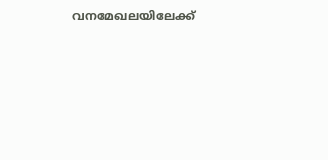വനമേഖലയിലേക്ക്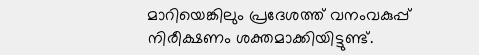മാറിയെങ്കിലും പ്രദേശത്ത് വനംവകുപ്പ് നിരീക്ഷണം ശക്തമാക്കിയിട്ടുണ്ട്.